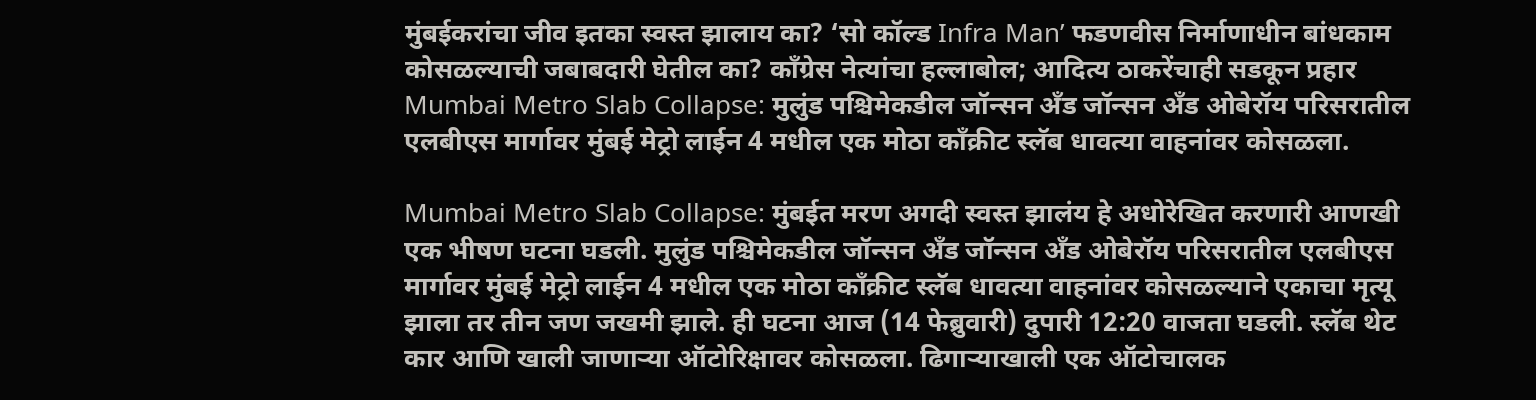मुंबईकरांचा जीव इतका स्वस्त झालाय का? ‘सो कॉल्ड Infra Man’ फडणवीस निर्माणाधीन बांधकाम कोसळल्याची जबाबदारी घेतील का? काँग्रेस नेत्यांचा हल्लाबोल; आदित्य ठाकरेंचाही सडकून प्रहार
Mumbai Metro Slab Collapse: मुलुंड पश्चिमेकडील जॉन्सन अँड जॉन्सन अँड ओबेरॉय परिसरातील एलबीएस मार्गावर मुंबई मेट्रो लाईन 4 मधील एक मोठा काँक्रीट स्लॅब धावत्या वाहनांवर कोसळला.

Mumbai Metro Slab Collapse: मुंबईत मरण अगदी स्वस्त झालंय हे अधोरेखित करणारी आणखी एक भीषण घटना घडली. मुलुंड पश्चिमेकडील जॉन्सन अँड जॉन्सन अँड ओबेरॉय परिसरातील एलबीएस मार्गावर मुंबई मेट्रो लाईन 4 मधील एक मोठा काँक्रीट स्लॅब धावत्या वाहनांवर कोसळल्याने एकाचा मृत्यू झाला तर तीन जण जखमी झाले. ही घटना आज (14 फेब्रुवारी) दुपारी 12:20 वाजता घडली. स्लॅब थेट कार आणि खाली जाणाऱ्या ऑटोरिक्षावर कोसळला. ढिगाऱ्याखाली एक ऑटोचालक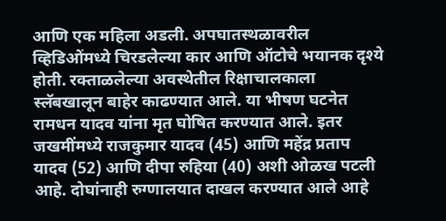आणि एक महिला अडली. अपघातस्थळावरील व्हिडिओंमध्ये चिरडलेल्या कार आणि ऑटोचे भयानक दृश्ये होती. रक्ताळलेल्या अवस्थेतील रिक्षाचालकाला स्लॅबखालून बाहेर काढण्यात आले. या भीषण घटनेत रामधन यादव यांना मृत घोषित करण्यात आले. इतर जखमींमध्ये राजकुमार यादव (45) आणि महेंद्र प्रताप यादव (52) आणि दीपा रुहिया (40) अशी ओळख पटली आहे. दोघांनाही रुग्णालयात दाखल करण्यात आले आहे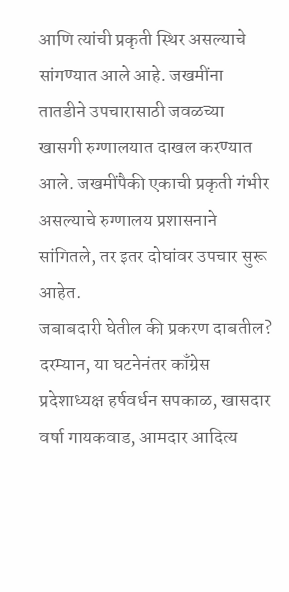आणि त्यांची प्रकृती स्थिर असल्याचे सांगण्यात आले आहे. जखमींना तातडीने उपचारासाठी जवळच्या खासगी रुग्णालयात दाखल करण्यात आले. जखमींपैकी एकाची प्रकृती गंभीर असल्याचे रुग्णालय प्रशासनाने सांगितले, तर इतर दोघांवर उपचार सुरू आहेत.
जबाबदारी घेतील की प्रकरण दाबतील?
दरम्यान, या घटनेनंतर काँग्रेस प्रदेशाध्यक्ष हर्षवर्धन सपकाळ, खासदार वर्षा गायकवाड, आमदार आदित्य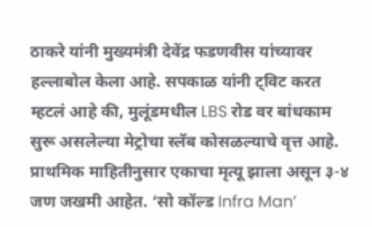ठाकरे यांनी मुख्यमंत्री देवेंद्र फडणवीस यांच्यावर हल्लाबोल केला आहे. सपकाळ यांनी ट्विट करत म्हटलं आहे की, मुलूंडमधील LBS रोड वर बांधकाम सुरू असलेल्या मेट्रोचा स्लॅब कोसळल्याचे वृत्त आहे. प्राथमिक माहितीनुसार एकाचा मृत्यू झाला असून ३-४ जण जखमी आहेत. ‘सो कॉल्ड Infra Man’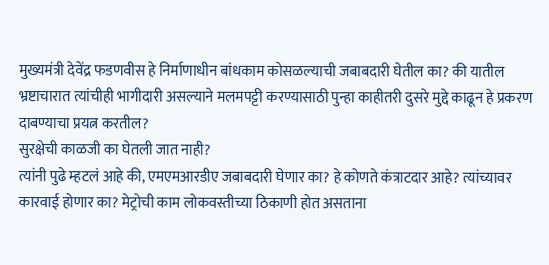मुख्यमंत्री देवेंद्र फडणवीस हे निर्माणाधीन बांधकाम कोसळल्याची जबाबदारी घेतील का? की यातील भ्रष्टाचारात त्यांचीही भागीदारी असल्याने मलमपट्टी करण्यासाठी पुन्हा काहीतरी दुसरे मुद्दे काढून हे प्रकरण दाबण्याचा प्रयत्न करतील?
सुरक्षेची काळजी का घेतली जात नाही?
त्यांनी पुढे म्हटलं आहे की, एमएमआरडीए जबाबदारी घेणार का? हे कोणते कंत्राटदार आहे? त्यांच्यावर कारवाई होणार का? मेट्रोची काम लोकवस्तीच्या ठिकाणी होत असताना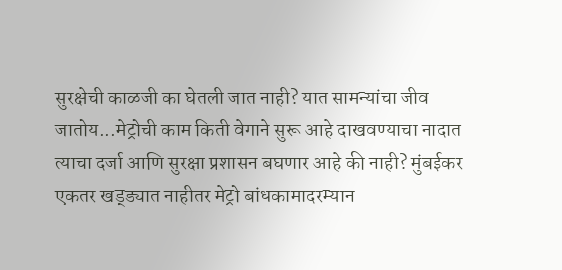सुरक्षेची काळजी का घेतली जात नाही? यात सामन्यांचा जीव जातोय...मेट्रोची काम किती वेगाने सुरू आहे दाखवण्याचा नादात त्याचा दर्जा आणि सुरक्षा प्रशासन बघणार आहे की नाही? मुंबईकर एकतर खड्ड्यात नाहीतर मेट्रो बांधकामादरम्यान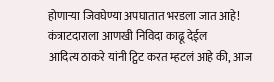होणाऱ्या जिवघेण्या अपघातात भरडला जात आहे!
कंत्राटदाराला आणखी निविदा काढू देईल
आदित्य ठाकरे यांनी ट्विट करत म्हटलं आहे की, आज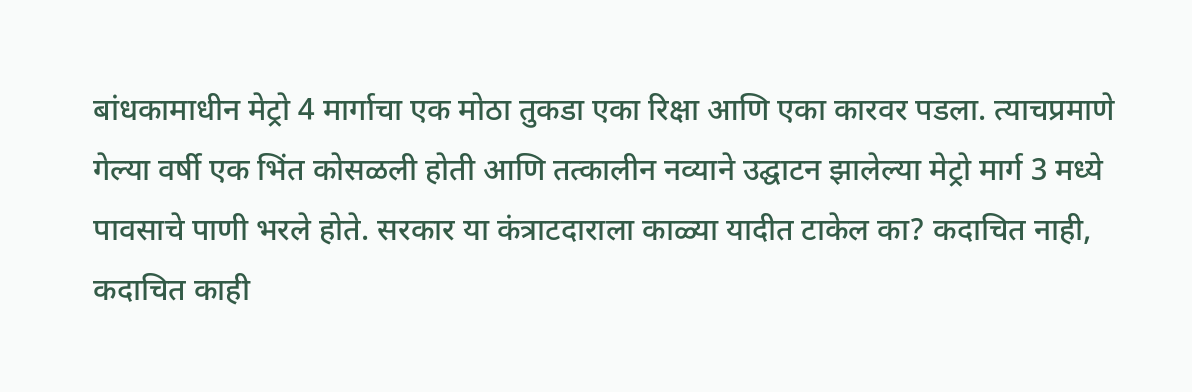बांधकामाधीन मेट्रो 4 मार्गाचा एक मोठा तुकडा एका रिक्षा आणि एका कारवर पडला. त्याचप्रमाणे गेल्या वर्षी एक भिंत कोसळली होती आणि तत्कालीन नव्याने उद्घाटन झालेल्या मेट्रो मार्ग 3 मध्ये पावसाचे पाणी भरले होते. सरकार या कंत्राटदाराला काळ्या यादीत टाकेल का? कदाचित नाही, कदाचित काही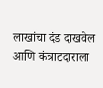लाखांचा दंड दाखवेल आणि कंत्राटदाराला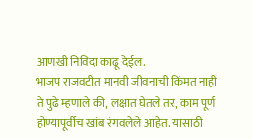आणखी निविदा काढू देईल.
भाजप राजवटीत मानवी जीवनाची किंमत नाही
ते पुढे म्हणाले की, लक्षात घेतले तर, काम पूर्ण होण्यापूर्वीच खांब रंगवलेले आहेत. यासाठी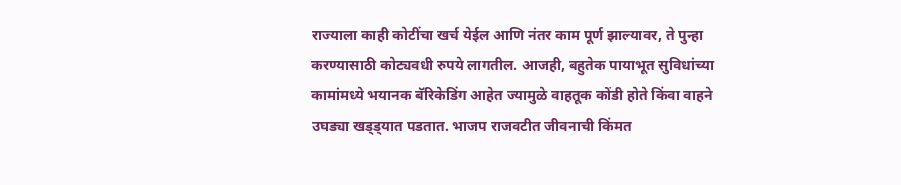राज्याला काही कोटींचा खर्च येईल आणि नंतर काम पूर्ण झाल्यावर, ते पुन्हा करण्यासाठी कोट्यवधी रुपये लागतील. आजही, बहुतेक पायाभूत सुविधांच्या कामांमध्ये भयानक बॅरिकेडिंग आहेत ज्यामुळे वाहतूक कोंडी होते किंवा वाहने उघड्या खड्ड्यात पडतात. भाजप राजवटीत जीवनाची किंमत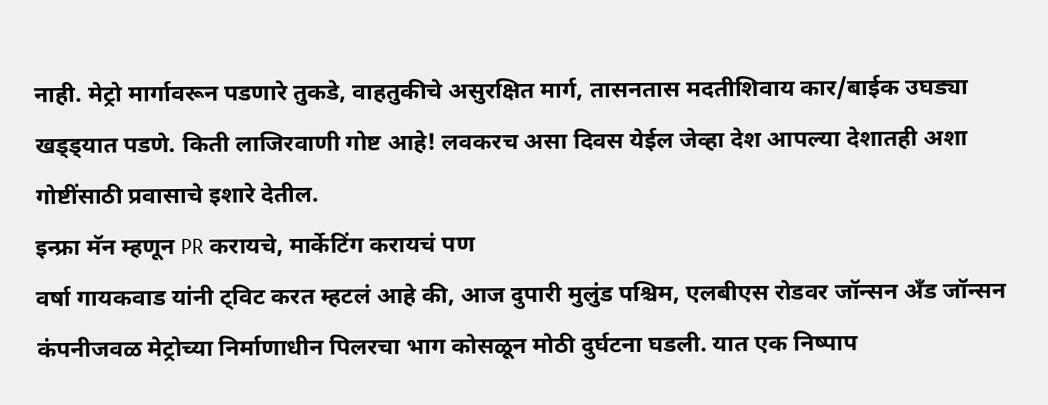नाही. मेट्रो मार्गावरून पडणारे तुकडे, वाहतुकीचे असुरक्षित मार्ग, तासनतास मदतीशिवाय कार/बाईक उघड्या खड्ड्यात पडणे. किती लाजिरवाणी गोष्ट आहे! लवकरच असा दिवस येईल जेव्हा देश आपल्या देशातही अशा गोष्टींसाठी प्रवासाचे इशारे देतील.
इन्फ्रा मॅन म्हणून PR करायचे, मार्केटिंग करायचं पण
वर्षा गायकवाड यांनी ट्विट करत म्हटलं आहे की, आज दुपारी मुलुंड पश्चिम, एलबीएस रोडवर जॉन्सन अँड जॉन्सन कंपनीजवळ मेट्रोच्या निर्माणाधीन पिलरचा भाग कोसळून मोठी दुर्घटना घडली. यात एक निष्पाप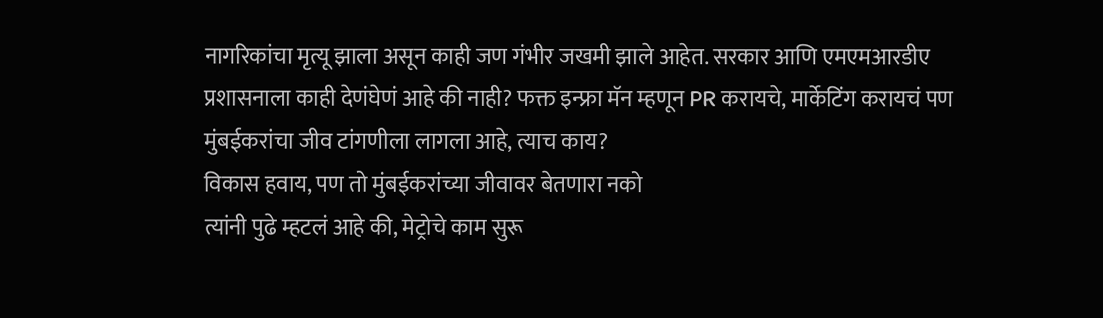नागरिकांचा मृत्यू झाला असून काही जण गंभीर जखमी झाले आहेत. सरकार आणि एमएमआरडीए प्रशासनाला काही देणंघेणं आहे की नाही? फक्त इन्फ्रा मॅन म्हणून PR करायचे, मार्केटिंग करायचं पण मुंबईकरांचा जीव टांगणीला लागला आहे, त्याच काय?
विकास हवाय, पण तो मुंबईकरांच्या जीवावर बेतणारा नको
त्यांनी पुढे म्हटलं आहे की, मेट्रोचे काम सुरू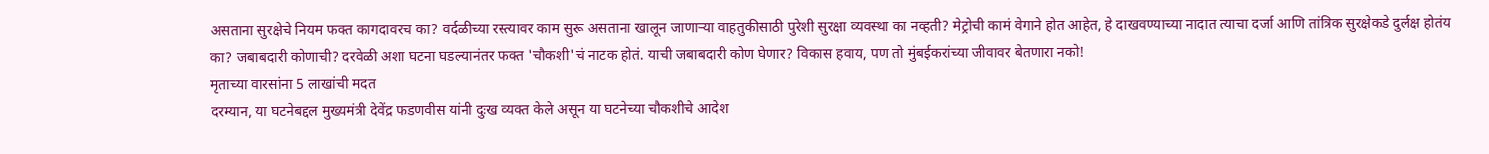असताना सुरक्षेचे नियम फक्त कागदावरच का? वर्दळीच्या रस्त्यावर काम सुरू असताना खालून जाणाऱ्या वाहतुकीसाठी पुरेशी सुरक्षा व्यवस्था का नव्हती? मेट्रोची कामं वेगाने होत आहेत, हे दाखवण्याच्या नादात त्याचा दर्जा आणि तांत्रिक सुरक्षेकडे दुर्लक्ष होतंय का? जबाबदारी कोणाची? दरवेळी अशा घटना घडल्यानंतर फक्त 'चौकशी'चं नाटक होतं. याची जबाबदारी कोण घेणार? विकास हवाय, पण तो मुंबईकरांच्या जीवावर बेतणारा नको!
मृताच्या वारसांना 5 लाखांची मदत
दरम्यान, या घटनेबद्दल मुख्यमंत्री देवेंद्र फडणवीस यांनी दुःख व्यक्त केले असून या घटनेच्या चौकशीचे आदेश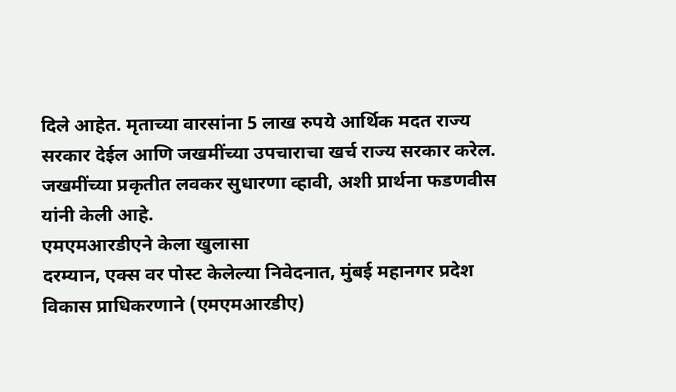दिले आहेत. मृताच्या वारसांना 5 लाख रुपये आर्थिक मदत राज्य सरकार देईल आणि जखमींच्या उपचाराचा खर्च राज्य सरकार करेल. जखमींच्या प्रकृतीत लवकर सुधारणा व्हावी, अशी प्रार्थना फडणवीस यांनी केली आहे.
एमएमआरडीएने केला खुलासा
दरम्यान, एक्स वर पोस्ट केलेल्या निवेदनात, मुंबई महानगर प्रदेश विकास प्राधिकरणाने (एमएमआरडीए)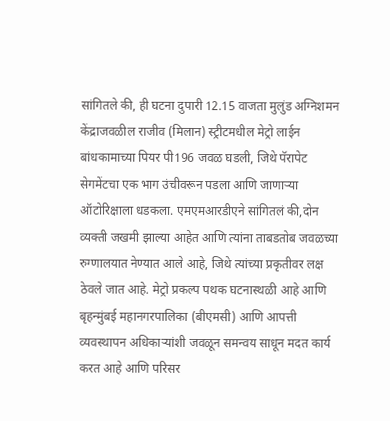सांगितले की, ही घटना दुपारी 12.15 वाजता मुलुंड अग्निशमन केंद्राजवळील राजीव (मिलान) स्ट्रीटमधील मेट्रो लाईन बांधकामाच्या पियर पी196 जवळ घडली, जिथे पॅरापेट सेगमेंटचा एक भाग उंचीवरून पडला आणि जाणाऱ्या ऑटोरिक्षाला धडकला. एमएमआरडीएने सांगितलं की,दोन व्यक्ती जखमी झाल्या आहेत आणि त्यांना ताबडतोब जवळच्या रुग्णालयात नेण्यात आले आहे, जिथे त्यांच्या प्रकृतीवर लक्ष ठेवले जात आहे. मेट्रो प्रकल्प पथक घटनास्थळी आहे आणि बृहन्मुंबई महानगरपालिका (बीएमसी) आणि आपत्ती व्यवस्थापन अधिकाऱ्यांशी जवळून समन्वय साधून मदत कार्य करत आहे आणि परिसर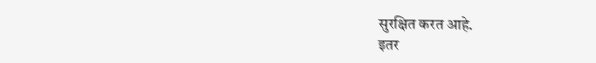सुरक्षित करत आहे.
इतर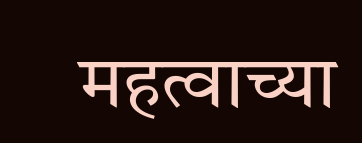महत्वाच्या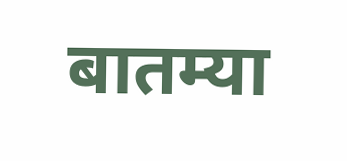बातम्या